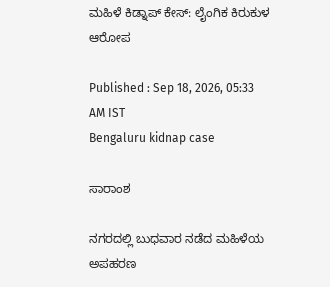ಮಹಿಳೆ ಕಿಡ್ನಾಪ್‌ ಕೇಸ್‌: ಲೈಂಗಿಕ ಕಿರುಕುಳ ಆರೋಪ

Published : Sep 18, 2026, 05:33 AM IST
Bengaluru kidnap case

ಸಾರಾಂಶ

ನಗರದಲ್ಲಿ ಬುಧವಾರ ನಡೆದ ಮಹಿಳೆಯ ಅಪಹರಣ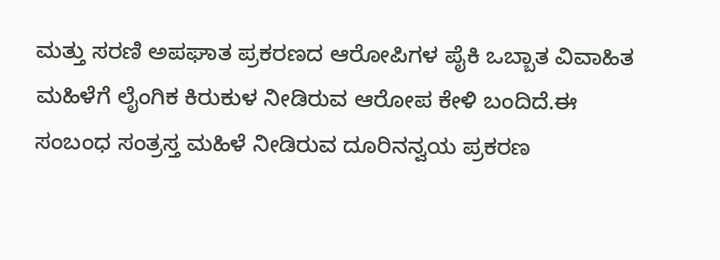ಮತ್ತು ಸರಣಿ ಅಪಘಾತ ಪ್ರಕರಣದ ಆರೋಪಿಗಳ ಪೈಕಿ ಒಬ್ಬಾತ ವಿವಾಹಿತ ಮಹಿಳೆಗೆ ಲೈಂಗಿಕ ಕಿರುಕುಳ ನೀಡಿರುವ ಆರೋಪ ಕೇಳಿ ಬಂದಿದೆ.ಈ ಸಂಬಂಧ ಸಂತ್ರಸ್ತ ಮಹಿಳೆ ನೀಡಿರುವ ದೂರಿನನ್ವಯ ಪ್ರಕರಣ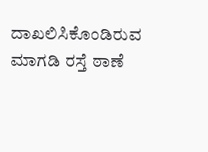ದಾಖಲಿಸಿಕೊಂಡಿರುವ ಮಾಗಡಿ ರಸ್ತೆ ಠಾಣೆ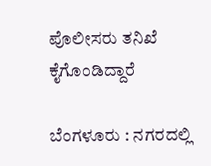ಪೊಲೀಸರು ತನಿಖೆ ಕೈಗೊಂಡಿದ್ದಾರೆ

ಬೆಂಗಳೂರು : ನಗರದಲ್ಲಿ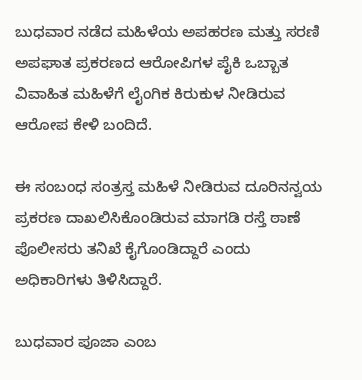ಬುಧವಾರ ನಡೆದ ಮಹಿಳೆಯ ಅಪಹರಣ ಮತ್ತು ಸರಣಿ ಅಪಘಾತ ಪ್ರಕರಣದ ಆರೋಪಿಗಳ ಪೈಕಿ ಒಬ್ಬಾತ ವಿವಾಹಿತ ಮಹಿಳೆಗೆ ಲೈಂಗಿಕ ಕಿರುಕುಳ ನೀಡಿರುವ ಆರೋಪ ಕೇಳಿ ಬಂದಿದೆ.

ಈ ಸಂಬಂಧ ಸಂತ್ರಸ್ತ ಮಹಿಳೆ ನೀಡಿರುವ ದೂರಿನನ್ವಯ ಪ್ರಕರಣ ದಾಖಲಿಸಿಕೊಂಡಿರುವ ಮಾಗಡಿ ರಸ್ತೆ ಠಾಣೆ ಪೊಲೀಸರು ತನಿಖೆ ಕೈಗೊಂಡಿದ್ದಾರೆ ಎಂದು ಅಧಿಕಾರಿಗಳು ತಿಳಿಸಿದ್ದಾರೆ.

ಬುಧವಾರ ಪೂಜಾ ಎಂಬ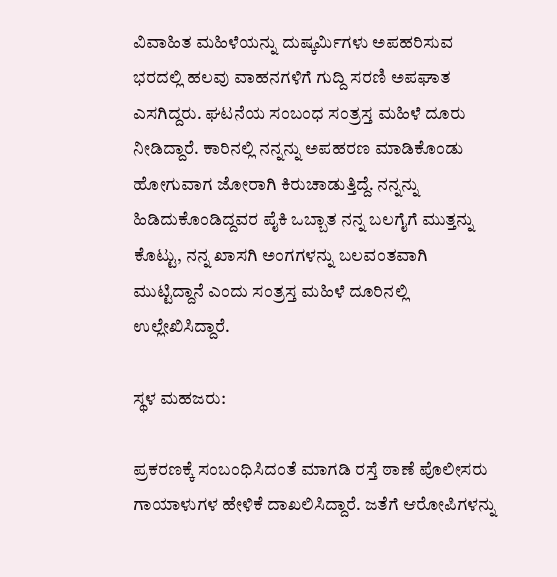ವಿವಾಹಿತ ಮಹಿಳೆಯನ್ನು ದುಷ್ಕರ್ಮಿಗಳು ಅಪಹರಿಸುವ ಭರದಲ್ಲಿ ಹಲವು ವಾಹನಗಳಿಗೆ ಗುದ್ದಿ ಸರಣಿ ಅಪಘಾತ ಎಸಗಿದ್ದರು. ಘಟನೆಯ ಸಂಬಂಧ ಸಂತ್ರಸ್ತ ಮಹಿಳೆ ದೂರು ನೀಡಿದ್ದಾರೆ. ಕಾರಿನಲ್ಲಿ ನನ್ನನ್ನು ಅಪಹರಣ ಮಾಡಿಕೊಂಡು ಹೋಗುವಾಗ ಜೋರಾಗಿ ಕಿರುಚಾಡುತ್ತಿದ್ದೆ. ನನ್ನನ್ನು ಹಿಡಿದುಕೊಂಡಿದ್ದವರ ಪೈಕಿ ಒಬ್ಬಾತ ನನ್ನ ಬಲಗೈಗೆ ಮುತ್ತನ್ನು ಕೊಟ್ಟು, ನನ್ನ ಖಾಸಗಿ ಅಂಗಗಳನ್ನು ಬಲವಂತವಾಗಿ ಮುಟ್ಟಿದ್ದಾನೆ ಎಂದು ಸಂತ್ರಸ್ತ ಮಹಿಳೆ ದೂರಿನಲ್ಲಿ ಉಲ್ಲೇಖಿಸಿದ್ದಾರೆ.

ಸ್ಥಳ ಮಹಜರು:

ಪ್ರಕರಣಕ್ಕೆ ಸಂಬಂಧಿಸಿದಂತೆ ಮಾಗಡಿ ರಸ್ತೆ ಠಾಣೆ ಪೊಲೀಸರು ಗಾಯಾಳುಗಳ ಹೇಳಿಕೆ ದಾಖಲಿಸಿದ್ದಾರೆ. ಜತೆಗೆ ಆರೋಪಿಗಳನ್ನು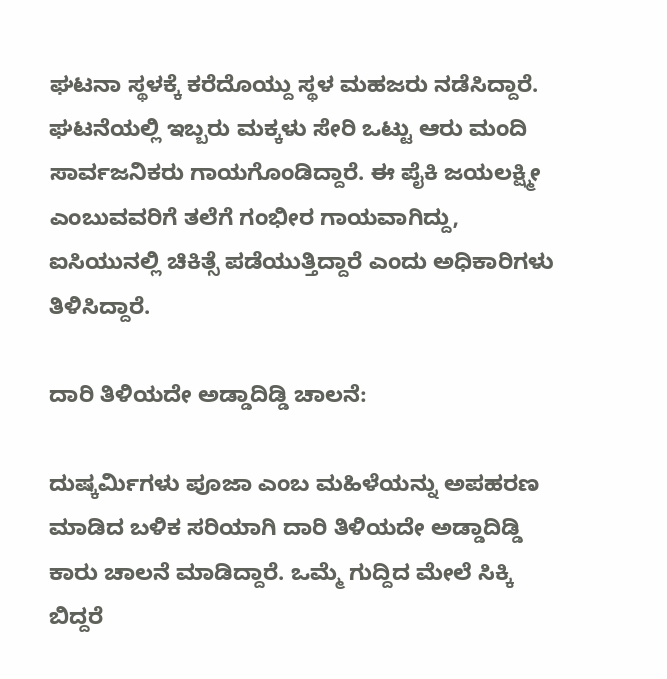ಘಟನಾ ಸ್ಥಳಕ್ಕೆ ಕರೆದೊಯ್ದು ಸ್ಥಳ ಮಹಜರು ನಡೆಸಿದ್ದಾರೆ. ಘಟನೆಯಲ್ಲಿ ಇಬ್ಬರು ಮಕ್ಕಳು ಸೇರಿ ಒಟ್ಟು ಆರು ಮಂದಿ ಸಾರ್ವಜನಿಕರು ಗಾಯಗೊಂಡಿದ್ದಾರೆ. ಈ ಪೈಕಿ ಜಯಲಕ್ಷ್ಮೀ ಎಂಬುವವರಿಗೆ ತಲೆಗೆ ಗಂಭೀರ ಗಾಯವಾಗಿದ್ದು, ಐಸಿಯುನಲ್ಲಿ ಚಿಕಿತ್ಸೆ ಪಡೆಯುತ್ತಿದ್ದಾರೆ ಎಂದು ಅಧಿಕಾರಿಗಳು ತಿಳಿಸಿದ್ದಾರೆ.

ದಾರಿ ತಿಳಿಯದೇ ಅಡ್ಡಾದಿಡ್ಡಿ ಚಾಲನೆ:

ದುಷ್ಕರ್ಮಿಗಳು ಪೂಜಾ ಎಂಬ ಮಹಿಳೆಯನ್ನು ಅಪಹರಣ ಮಾಡಿದ ಬಳಿಕ ಸರಿಯಾಗಿ ದಾರಿ ತಿಳಿಯದೇ ಅಡ್ಡಾದಿಡ್ಡಿ ಕಾರು ಚಾಲನೆ ಮಾಡಿದ್ದಾರೆ. ಒಮ್ಮೆ ಗುದ್ದಿದ ಮೇಲೆ ಸಿಕ್ಕಿ ಬಿದ್ದರೆ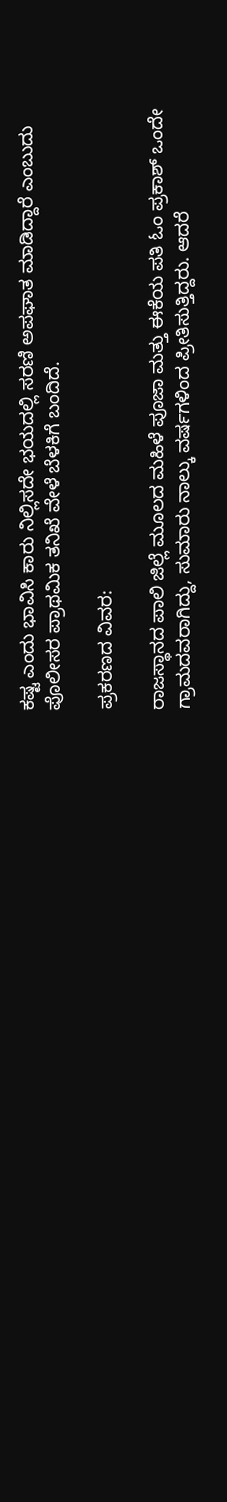ಕಷ್ಟ ಎಂದು ಭಾವಿಸಿ ಕಾರು ನಿಲ್ಲಿಸದೇ ಭಯದಲ್ಲಿ ಸರಣಿ ಅಪಘಾತ ಮಾಡಿದ್ದಾರೆ ಎಂಬುದು ಪೊಲೀಸರ ಪ್ರಾಥಮಿಕ ತನಿಖೆ ವೇಳೆ ಬೆಳಕಿಗೆ ಬಂದಿದೆ.

ಪ್ರಕರಣದ ವಿವರ:

ರಾಜಸ್ಥಾನದ ಪಾಲಿ ಜಿಲ್ಲೆ ಮೂಲದ ಮಹಿಳೆ ಪೂಜಾ ಮತ್ತು ಈಕೆಯ ಪತಿ ಓಂ ಪ್ರಕಾಶ್ ಒಂದೇ ಗ್ರಾಮದವರಾಗಿದ್ದು, ಸುಮಾರು ನಾಲ್ಕು ವರ್ಷಗಳಿಂದ ಪ್ರೀತಿಸುತ್ತಿದ್ದರು. ಆದರೆ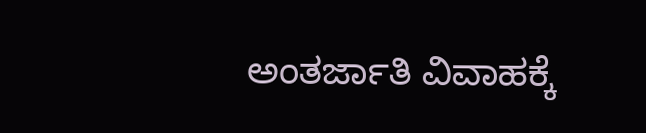ಅಂತರ್ಜಾತಿ ವಿವಾಹಕ್ಕೆ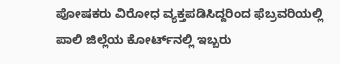ಪೋಷಕರು ವಿರೋಧ ವ್ಯಕ್ತಪಡಿಸಿದ್ದರಿಂದ ಫೆಬ್ರವರಿಯಲ್ಲಿ ಪಾಲಿ ಜಿಲ್ಲೆಯ ಕೋರ್ಟ್‌ನಲ್ಲಿ ಇಬ್ಬರು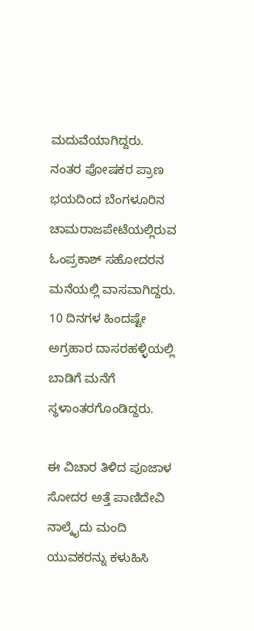ಮದುವೆಯಾಗಿದ್ದರು. ನಂತರ ಪೋಷಕರ ಪ್ರಾಣ ಭಯದಿಂದ ಬೆಂಗಳೂರಿನ ಚಾಮರಾಜಪೇಟೆಯಲ್ಲಿರುವ ಓಂಪ್ರಕಾಶ್‌ ಸಹೋದರನ ಮನೆಯಲ್ಲಿ ವಾಸವಾಗಿದ್ದರು. 10 ದಿನಗಳ ಹಿಂದಷ್ಟೇ ಅಗ್ರಹಾರ ದಾಸರಹಳ್ಳಿಯಲ್ಲಿ ಬಾಡಿಗೆ ಮನೆಗೆ ಸ್ಥಳಾಂತರಗೊಂಡಿದ್ದರು.

ಈ ವಿಚಾರ ತಿಳಿದ ಪೂಜಾಳ ಸೋದರ ಅತ್ತೆ ಪಾಣಿದೇವಿ ನಾಲ್ಕೈದು ಮಂದಿ ಯುವಕರನ್ನು ಕಳುಹಿಸಿ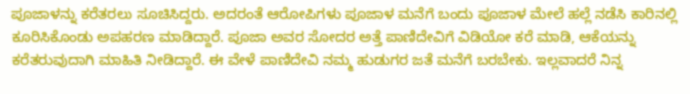ಪೂಜಾಳನ್ನು ಕರೆತರಲು ಸೂಚಿಸಿದ್ದರು. ಅದರಂತೆ ಆರೋಪಿಗಳು ಪೂಜಾಳ ಮನೆಗೆ ಬಂದು ಪೂಜಾಳ ಮೇಲೆ ಹಲ್ಲೆ ನಡೆಸಿ ಕಾರಿನಲ್ಲಿ ಕೂರಿಸಿಕೊಂಡು ಅಪಹರಣ ಮಾಡಿದ್ದಾರೆ. ಪೂಜಾ ಅವರ ಸೋದರ ಅತ್ತೆ ಪಾಣಿದೇವಿಗೆ ವಿಡಿಯೋ ಕರೆ ಮಾಡಿ, ಆಕೆಯನ್ನು ಕರೆತರುವುದಾಗಿ ಮಾಹಿತಿ ನೀಡಿದ್ದಾರೆ. ಈ ವೇಳೆ ಪಾಣಿದೇವಿ ನಮ್ಮ ಹುಡುಗರ ಜತೆ ಮನೆಗೆ ಬರಬೇಕು. ಇಲ್ಲವಾದರೆ ನಿನ್ನ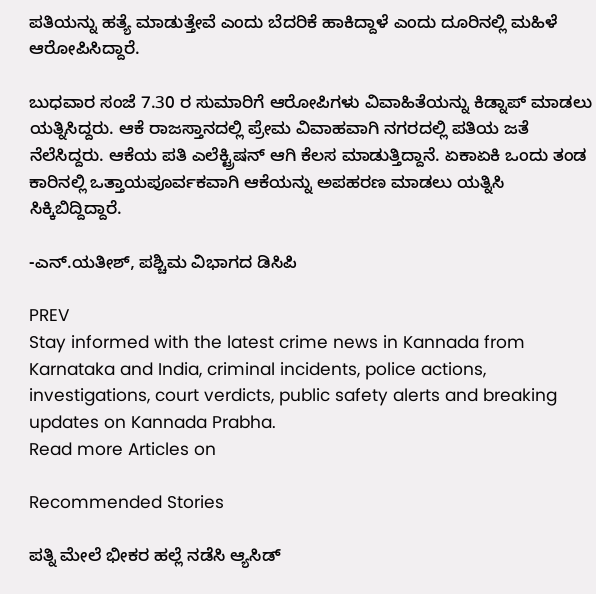ಪತಿಯನ್ನು ಹತ್ಯೆ ಮಾಡುತ್ತೇವೆ ಎಂದು ಬೆದರಿಕೆ ಹಾಕಿದ್ದಾಳೆ ಎಂದು ದೂರಿನಲ್ಲಿ ಮಹಿಳೆ ಆರೋಪಿಸಿದ್ದಾರೆ.

ಬುಧವಾರ ಸಂಜೆ 7.30 ರ ಸುಮಾರಿಗೆ ಆರೋಪಿಗಳು ವಿವಾಹಿತೆಯನ್ನು ಕಿಡ್ನಾಪ್ ಮಾಡಲು ಯತ್ನಿಸಿದ್ದರು. ಆಕೆ ರಾಜಸ್ತಾನದಲ್ಲಿ ಪ್ರೇಮ ವಿವಾಹವಾಗಿ ನಗರದಲ್ಲಿ ಪತಿಯ ಜತೆ ನೆಲೆಸಿದ್ದರು. ಆಕೆಯ ಪತಿ ಎಲೆಕ್ಟ್ರಿಷನ್ ಆಗಿ ಕೆಲಸ ಮಾಡುತ್ತಿದ್ದಾನೆ. ಏಕಾಏಕಿ ಒಂದು ತಂಡ ಕಾರಿನಲ್ಲಿ ಒತ್ತಾಯಪೂರ್ವಕವಾಗಿ ಆಕೆಯನ್ನು ಅಪಹರಣ ಮಾಡಲು ಯತ್ನಿಸಿ ಸಿಕ್ಕಿಬಿದ್ದಿದ್ದಾರೆ.

-ಎನ್‌.ಯತೀಶ್, ಪಶ್ಚಿಮ ವಿಭಾಗದ ಡಿಸಿಪಿ

PREV
Stay informed with the latest crime news in Kannada from Karnataka and India, criminal incidents, police actions, investigations, court verdicts, public safety alerts and breaking updates on Kannada Prabha.
Read more Articles on

Recommended Stories

ಪತ್ನಿ ಮೇಲೆ ಭೀಕರ ಹಲ್ಲೆ ನಡೆಸಿ ಆ್ಯಸಿಡ್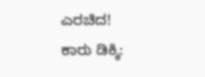ಎರಚಿದ!
ಕಾರು ಡಿಕ್ಕಿ: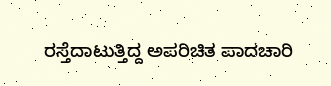ರಸ್ತೆದಾಟುತ್ತಿದ್ದ ಅಪರಿಚಿತ ಪಾದಚಾರಿ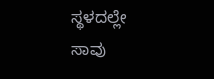ಸ್ಥಳದಲ್ಲೇ ಸಾವು